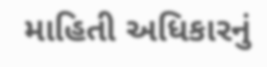માહિતી અધિકારનું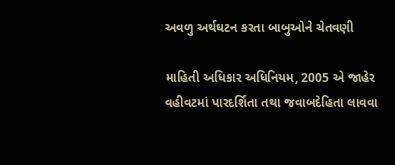અવળુ અર્થઘટન કરતા બાબુઓને ચેતવણી

માહિતી અધિકાર અધિનિયમ, 2005 એ જાહેર વહીવટમાં પારદર્શિતા તથા જવાબદેહિતા લાવવા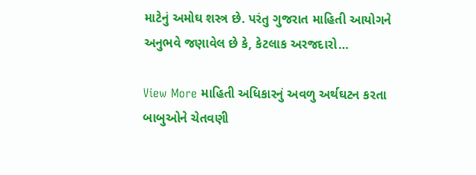માટેનું અમોઘ શસ્ત્ર છે. પરંતુ ગુજરાત માહિતી આયોગને અનુભવે જણાવેલ છે કે, કેટલાક અરજદારો…

View More માહિતી અધિકારનું અવળુ અર્થઘટન કરતા બાબુઓને ચેતવણી